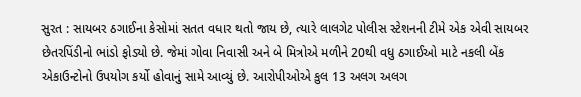સુરત : સાયબર ઠગાઈના કેસોમાં સતત વધાર થતો જાય છે, ત્યારે લાલગેટ પોલીસ સ્ટેશનની ટીમે એક એવી સાયબર છેતરપિંડીનો ભાંડો ફોડ્યો છે. જેમાં ગોવા નિવાસી અને બે મિત્રોએ મળીને 20થી વધુ ઠગાઈઓ માટે નકલી બેંક એકાઉન્ટોનો ઉપયોગ કર્યો હોવાનું સામે આવ્યું છે. આરોપીઓએ કુલ 13 અલગ અલગ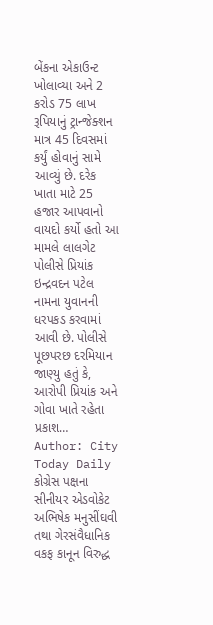બેંકના એકાઉન્ટ ખોલાવ્યા અને 2 કરોડ 75 લાખ રૂપિયાનું ટ્રાન્જેક્શન માત્ર 45 દિવસમાં કર્યું હોવાનું સામે આવ્યું છે. દરેક ખાતા માટે 25 હજાર આપવાનો વાયદો કર્યો હતો આ મામલે લાલગેટ પોલીસે પ્રિયાંક ઇન્દ્રવદન પટેલ નામના યુવાનની ધરપકડ કરવામાં આવી છે. પોલીસે પૂછપરછ દરમિયાન જાણ્યુ હતું કે, આરોપી પ્રિયાંક અને ગોવા ખાતે રહેતા પ્રકાશ…
Author: City Today Daily
કોગ્રેસ પક્ષના સીનીયર એડવોકેટ અભિષેક મનુસીંઘવી તથા ગેરસંવૈધાનિક વકફ કાનૂન વિરુદ્ધ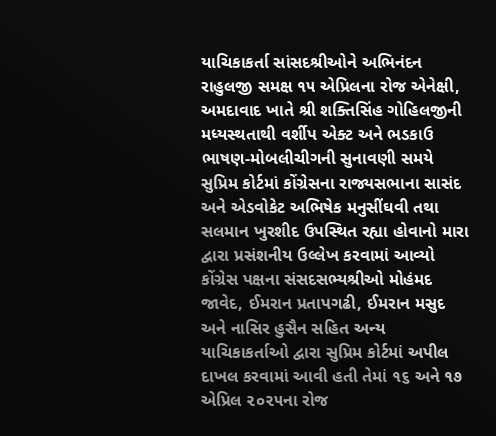યાચિકાકર્તા સાંસદશ્રીઓને અભિનંદન રાહુલજી સમક્ષ ૧૫ એપ્રિલના રોજ એનેક્ષી, અમદાવાદ ખાતે શ્રી શક્તિસિંહ ગોહિલજીની મધ્યસ્થતાથી વર્શીપ એક્ટ અને ભડકાઉ ભાષણ-મોબલીચીગની સુનાવણી સમયે સુપ્રિમ કોર્ટમાં કોંગ્રેસના રાજ્યસભાના સાસંદ અને એડવોકેટ અભિષેક મનુસીંઘવી તથા સલમાન ખુરશીદ ઉપસ્થિત રહ્યા હોવાનો મારા દ્વારા પ્રસંશનીય ઉલ્લેખ કરવામાં આવ્યો કોંગ્રેસ પક્ષના સંસદસભ્યશ્રીઓ મોહંમદ જાવેદ, ઈમરાન પ્રતાપગઢી, ઈમરાન મસુદ અને નાસિર હુસૈન સહિત અન્ય યાચિકાકર્તાઓ દ્વારા સુપ્રિમ કોર્ટમાં અપીલ દાખલ કરવામાં આવી હતી તેમાં ૧૬ અને ૧૭ એપ્રિલ ૨૦૨૫ના રોજ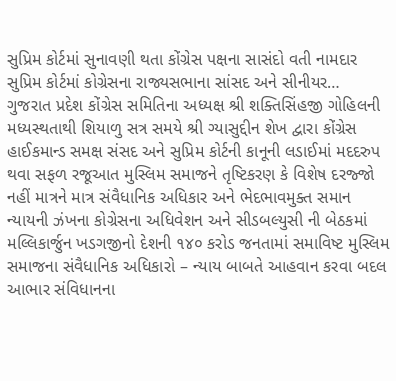સુપ્રિમ કોર્ટમાં સુનાવણી થતા કોંગ્રેસ પક્ષના સાસંદો વતી નામદાર સુપ્રિમ કોર્ટમાં કોગ્રેસના રાજ્યસભાના સાંસદ અને સીનીયર…
ગુજરાત પ્રદેશ કોંગ્રેસ સમિતિના અધ્યક્ષ શ્રી શક્તિસિંહજી ગોહિલની મધ્યસ્થતાથી શિયાળુ સત્ર સમયે શ્રી ગ્યાસુદ્દીન શેખ દ્વારા કોંગ્રેસ હાઈકમાન્ડ સમક્ષ સંસદ અને સુપ્રિમ કોર્ટની કાનૂની લડાઈમાં મદદરુપ થવા સફળ રજૂઆત મુસ્લિમ સમાજને તૃષ્ટિકરણ કે વિશેષ દરજ્જો નહીં માત્રને માત્ર સંવૈધાનિક અધિકાર અને ભેદભાવમુક્ત સમાન ન્યાયની ઝંખના કોગ્રેસના અધિવેશન અને સીડબલ્યુસી ની બેઠકમાં મલ્લિકાર્જુન ખડગજીનો દેશની ૧૪૦ કરોડ જનતામાં સમાવિષ્ટ મુસ્લિમ સમાજના સંવૈધાનિક અધિકારો – ન્યાય બાબતે આહવાન કરવા બદલ આભાર સંવિધાનના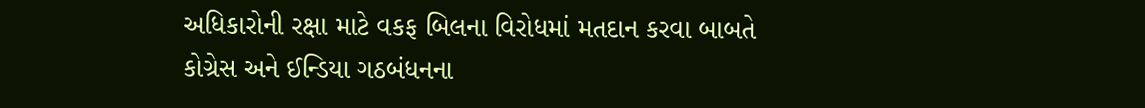અધિકારોની રક્ષા માટે વકફ બિલના વિરોધમાં મતદાન કરવા બાબતે કોગ્રેસ અને ઈન્ડિયા ગઠબંધનના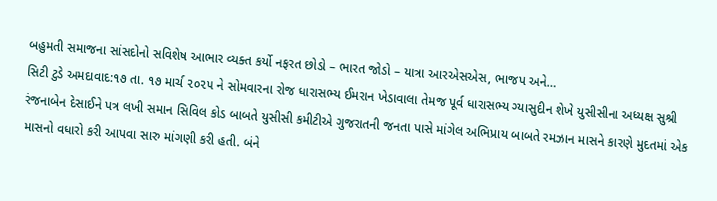બહુમતી સમાજના સાંસદોનો સવિશેષ આભાર વ્યક્ત કર્યો નફરત છોડો – ભારત જોડો – યાત્રા આરએસએસ, ભાજપ અને…
સિટી ટુડે અમદાવાદ:૧૭ તા. ૧૭ માર્ચ ૨૦૨૫ ને સોમવારના રોજ ધારાસભ્ય ઈમરાન ખેડાવાલા તેમજ પૂર્વ ધારાસભ્ય ગ્યાસુદીન શેખે યુસીસીના અધ્યક્ષ સુશ્રી રંજનાબેન દેસાઈને પત્ર લખી સમાન સિવિલ કોડ બાબતે યુસીસી કમીટીએ ગુજરાતની જનતા પાસે માંગેલ અભિપ્રાય બાબતે રમઝાન માસને કારણે મુદતમાં એક માસનો વધારો કરી આપવા સારુ માંગણી કરી હતી. બંને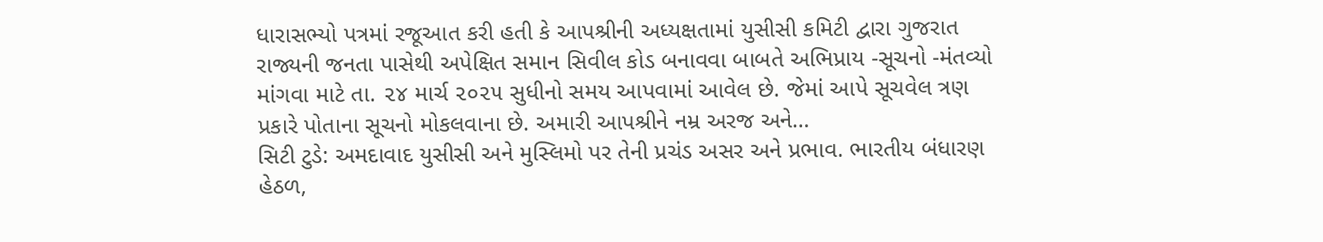ધારાસભ્યો પત્રમાં રજૂઆત કરી હતી કે આપશ્રીની અધ્યક્ષતામાં યુસીસી કમિટી દ્વારા ગુજરાત રાજ્યની જનતા પાસેથી અપેક્ષિત સમાન સિવીલ કોડ બનાવવા બાબતે અભિપ્રાય -સૂચનો -મંતવ્યો માંગવા માટે તા. ૨૪ માર્ચ ૨૦૨૫ સુધીનો સમય આપવામાં આવેલ છે. જેમાં આપે સૂચવેલ ત્રણ પ્રકારે પોતાના સૂચનો મોકલવાના છે. અમારી આપશ્રીને નમ્ર અરજ અને…
સિટી ટુડે: અમદાવાદ યુસીસી અને મુસ્લિમો પર તેની પ્રચંડ અસર અને પ્રભાવ. ભારતીય બંધારણ હેઠળ,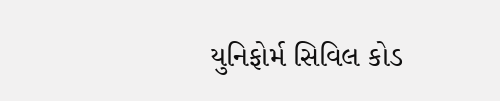યુનિફોર્મ સિવિલ કોડ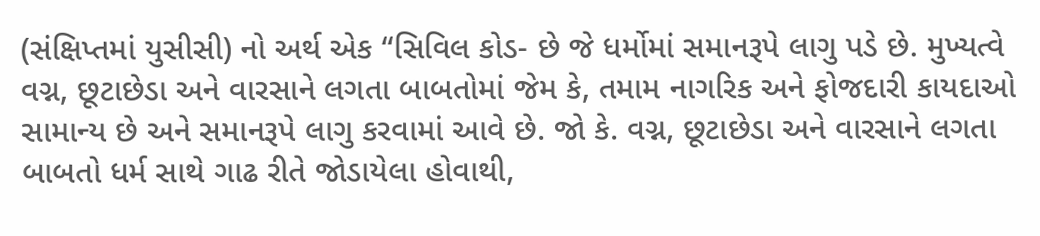(સંક્ષિપ્તમાં યુસીસી) નો અર્થ એક “સિવિલ કોડ- છે જે ધર્મોમાં સમાનરૂપે લાગુ પડે છે. મુખ્યત્વે વગ્ન, છૂટાછેડા અને વારસાને લગતા બાબતોમાં જેમ કે, તમામ નાગરિક અને ફોજદારી કાયદાઓ સામાન્ય છે અને સમાનરૂપે લાગુ કરવામાં આવે છે. જો કે. વગ્ન, છૂટાછેડા અને વારસાને લગતા બાબતો ધર્મ સાથે ગાઢ રીતે જોડાયેલા હોવાથી,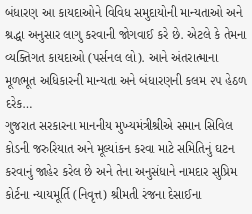બંધારણ આ કાયદાઓને વિવિધ સમુદાયોની માન્યતાઓ અને શ્રદ્ધા અનુસાર લાગુ કરવાની જોગવાઈ કરે છે. એટલે કે તેમના વ્યક્તિગત કાયદાઓ (પર્સનલ લો). આને અંતરાત્માના મૂળભૂત અધિકારની માન્યતા અને બંધારણની કલમ ૨પ હેઠળ દરેક…
ગુજરાત સરકારના માનનીય મુખ્યમંત્રીશ્રીએ સમાન સિવિલ કોડની જરુરિયાત અને મૂલ્યાંકન કરવા માટે સમિતિનું ઘટન કરવાનું જાહેર કરેલ છે અને તેના અનુસંધાને નામદાર સુપ્રિમ કોર્ટના ન્યાયમૂર્તિ (નિવૃત્ત) શ્રીમતી રંજના દેસાઈના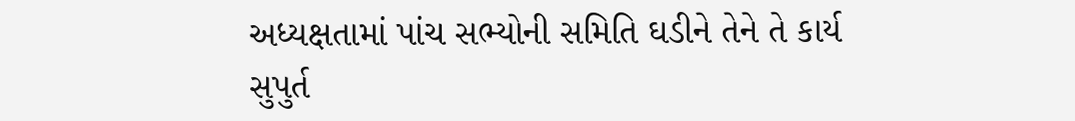અધ્યક્ષતામાં પાંચ સભ્યોની સમિતિ ઘડીને તેને તે કાર્ય સુપુર્ત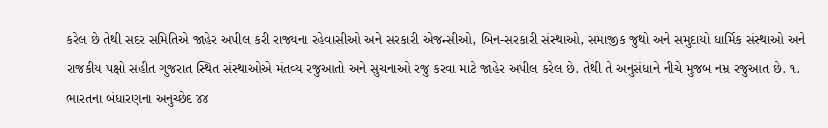કરેલ છે તેથી સદર સમિતિએ જાહેર અપીલ કરી રાજ્યના રહેવાસીઓ અને સરકારી એજન્સીઓ, બિન-સરકારી સંસ્થાઓ, સમાજીક જુથો અને સમુદાયો ધાર્મિક સંસ્થાઓ અને રાજકીય પક્ષો સહીત ગુજરાત સ્થિત સંસ્થાઓએ મંતવ્ય રજુઆતો અને સુચનાઓ રજુ કરવા માટે જાહેર અપીલ કરેલ છે. તેથી તે અનુસંધાને નીચે મુજબ નમ્ર રજુઆત છે. ૧. ભારતના બંધારણના અનુચ્છેદ ૪૪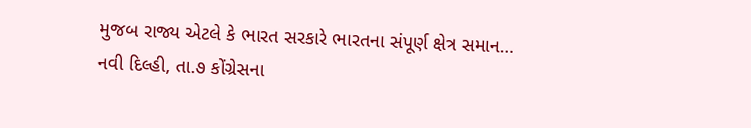મુજબ રાજ્ય એટલે કે ભારત સરકારે ભારતના સંપૂર્ણ ક્ષેત્ર સમાન…
નવી દિલ્હી, તા.૭ કોંગ્રેસના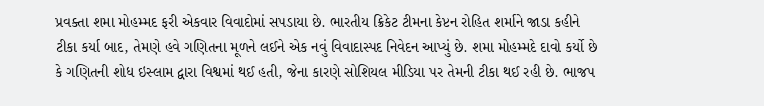પ્રવક્તા શમા મોહમ્મદ ફરી એકવાર વિવાદોમાં સપડાયા છે. ભારતીય ક્રિકેટ ટીમના કેપ્ટન રોહિત શર્માને જાડા કહીને ટીકા કર્યા બાદ, તેમણે હવે ગણિતના મૂળને લઈને એક નવું વિવાદાસ્પદ નિવેદન આપ્યું છે. શમા મોહમ્મદે દાવો કર્યો છે કે ગણિતની શોધ ઇસ્લામ દ્વારા વિશ્વમાં થઈ હતી, જેના કારણે સોશિયલ મીડિયા પર તેમની ટીકા થઈ રહી છે. ભાજપ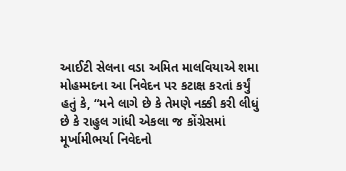આઈટી સેલના વડા અમિત માલવિયાએ શમા મોહમ્મદના આ નિવેદન પર કટાક્ષ કરતાં કર્યું હતું કે, “મને લાગે છે કે તેમણે નક્કી કરી લીધું છે કે રાહુલ ગાંધી એકલા જ કોંગ્રેસમાં મૂર્ખામીભર્યા નિવેદનો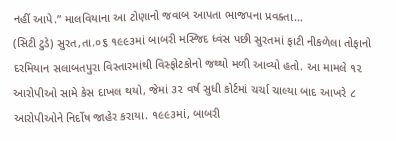નહીં આપે.” માલવિયાના આ ટોણાનો જવાબ આપતા ભાજપના પ્રવક્તા…
(સિટી ટુડે) સુરત,તા.૦૬ ૧૯૯૩માં બાબરી મસ્જિદ ધ્વંસ પછી સુરતમાં ફાટી નીકળેલા તોફાનો દરમિયાન સલાબતપુરા વિસ્તારમાંથી વિસ્ફોટકોનો જથ્થો મળી આવ્યો હતો. આ મામલે ૧૨ આરોપીઓ સામે કેસ દાખલ થયો, જેમાં ૩૨ વર્ષ સુધી કોર્ટમાં ચર્ચા ચાલ્યા બાદ આખરે ૮ આરોપીઓને નિર્દોષ જાહેર કરાયા. ૧૯૯૩માં, બાબરી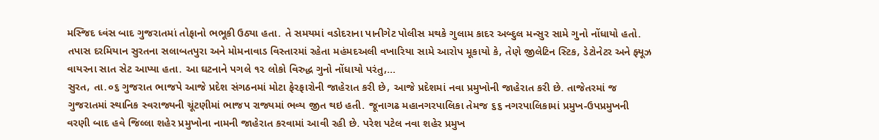મસ્જિદ ધ્વંસ બાદ ગુજરાતમાં તોફાનો ભભૂકી ઉઠ્યા હતા. તે સમયમાં વડોદરાના પાનીગેટ પોલીસ મથકે ગુલામ કાદર અબ્દુલ મન્સુર સામે ગુનો નોંધાયો હતો. તપાસ દરમિયાન સુરતના સલાબતપુરા અને મોમનાવાડ વિસ્તારમાં રહેતા મહંમદઅલી વખારિયા સામે આરોપ મૂકાયો કે, તેણે જીલેટિન સ્ટિક, ડેટોનેટર અને ફ્યૂઝ વાયરના સાત સેટ આપ્યા હતા. આ ઘટનાને પગલે ૧૨ લોકો વિરુદ્ધ ગુનો નોંધાયો પરંતુ,…
સુરત, તા.૦૬ ગુજરાત ભાજપે આજે પ્રદેશ સંગઠનમાં મોટા ફેરફારોની જાહેરાત કરી છે, આજે પ્રદેશમાં નવા પ્રમુખોની જાહેરાત કરી છે. તાજેતરમાં જ ગુજરાતમાં સ્થાનિક સ્વરાજ્યની ચૂંટણીમાં ભાજપ રાજ્યમાં ભવ્ય જીત થઇ હતી. જૂનાગઢ મહાનગરપાલિકા તેમજ ૬૬ નગરપાલિકામાં પ્રમુખ-ઉપપ્રમુખની વરણી બાદ હવે જિલ્લા શહેર પ્રમુખોના નામની જાહેરાત કરવામાં આવી રહી છે. પરેશ પટેલ નવા શહેર પ્રમુખ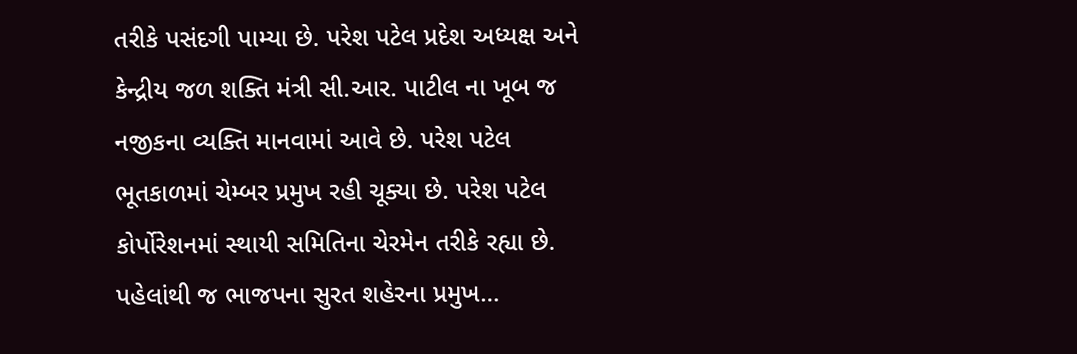તરીકે પસંદગી પામ્યા છે. પરેશ પટેલ પ્રદેશ અધ્યક્ષ અને કેન્દ્રીય જળ શક્તિ મંત્રી સી.આર. પાટીલ ના ખૂબ જ નજીકના વ્યક્તિ માનવામાં આવે છે. પરેશ પટેલ ભૂતકાળમાં ચેમ્બર પ્રમુખ રહી ચૂક્યા છે. પરેશ પટેલ કોર્પોરેશનમાં સ્થાયી સમિતિના ચેરમેન તરીકે રહ્યા છે. પહેલાંથી જ ભાજપના સુરત શહેરના પ્રમુખ…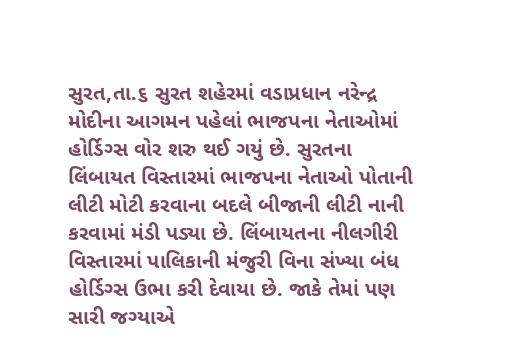સુરત,તા.૬ સુરત શહેરમાં વડાપ્રધાન નરેન્દ્ર મોદીના આગમન પહેલાં ભાજપના નેતાઓમાં હોર્ડિગ્સ વોર શરુ થઈ ગયું છે. સુરતના લિંબાયત વિસ્તારમાં ભાજપના નેતાઓ પોતાની લીટી મોટી કરવાના બદલે બીજાની લીટી નાની કરવામાં મંડી પડ્યા છે. લિંબાયતના નીલગીરી વિસ્તારમાં પાલિકાની મંજુરી વિના સંખ્યા બંધ હોર્ડિગ્સ ઉભા કરી દેવાયા છે. જાકે તેમાં પણ સારી જગ્યાએ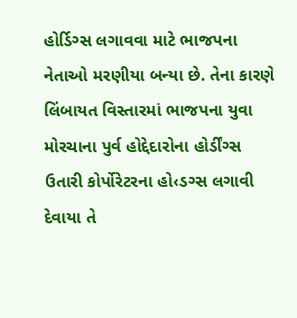હોર્ડિગ્સ લગાવવા માટે ભાજપના નેતાઓ મરણીયા બન્યા છે. તેના કારણે લિંબાયત વિસ્તારમાં ભાજપના યુવા મોરચાના પુર્વ હોદ્દેદારોના હોર્ડીંગ્સ ઉતારી કોર્પોરેટરના હો‹ડગ્સ લગાવી દેવાયા તે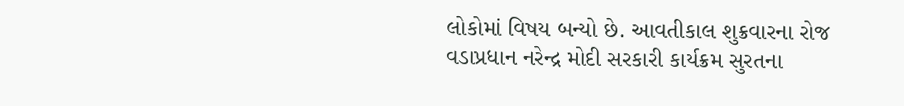લોકોમાં વિષય બન્યો છે. આવતીકાલ શુક્રવારના રોજ વડાપ્રધાન નરેન્દ્ર મોદી સરકારી કાર્યક્રમ સુરતના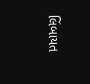લિંબાયત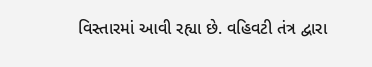વિસ્તારમાં આવી રહ્યા છે. વહિવટી તંત્ર દ્વારા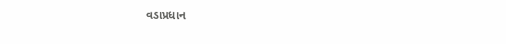વડાપ્રધાન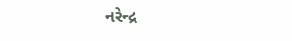નરેન્દ્ર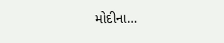મોદીના…